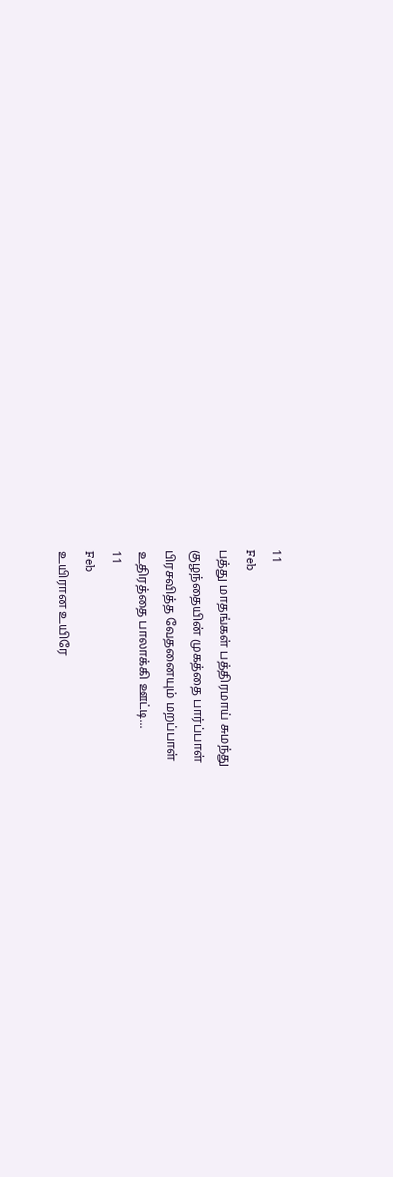11
Feb
பத்து மாதங்கள் பத்திரமாய் சுமந்து
குழந்தையின் முகத்தை பார்ப்பாள்
பிரசவித்த வேதனையும் மறப்பாள்
உதிரத்தை பாலாக்கி ஊட்டி...
11
Feb
உயிரான உயிரே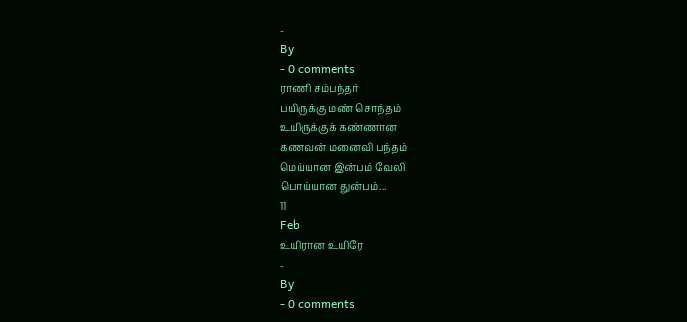-
By
- 0 comments
ராணி சம்பந்தர்
பயிருக்கு மண் சொந்தம்
உயிருக்குக் கண்ணான
கணவன் மனைவி பந்தம்
மெய்யான இன்பம் வேலி
பொய்யான துன்பம்...
11
Feb
உயிரான உயிரே
-
By
- 0 comments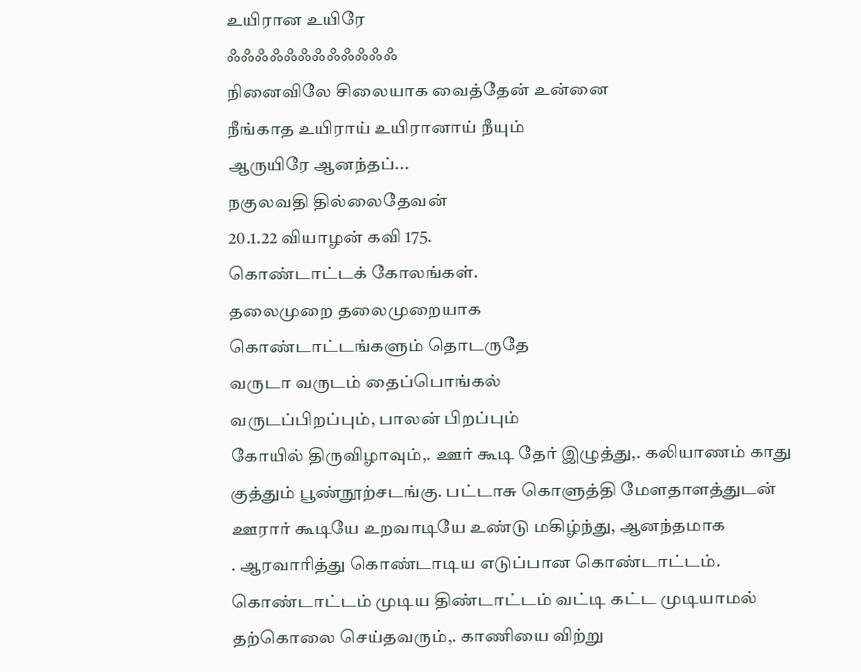உயிரான உயிரே
ஃஃஃஃஃஃஃஃஃஃஃஃ
நினைவிலே சிலையாக வைத்தேன் உன்னை
நீங்காத உயிராய் உயிரானாய் நீயும்
ஆருயிரே ஆனந்தப்...
நகுலவதி தில்லைதேவன்
20.1.22 வியாழன் கவி 175.
கொண்டாட்டக் கோலங்கள்.
தலைமுறை தலைமுறையாக
கொண்டாட்டங்களும் தொடருதே
வருடா வருடம் தைப்பொங்கல்
வருடப்பிறப்பும், பாலன் பிறப்பும்
கோயில் திருவிழாவும்,. ஊர் கூடி தேர் இழுத்து,. கலியாணம் காது குத்தும் பூண்நூற்சடங்கு. பட்டாசு கொளுத்தி மேளதாளத்துடன்
ஊரார் கூடியே உறவாடியே உண்டு மகிழ்ந்து, ஆனந்தமாக
. ஆரவாரித்து கொண்டாடிய எடுப்பான கொண்டாட்டம்.
கொண்டாட்டம் முடிய திண்டாட்டம் வட்டி கட்ட முடியாமல் தற்கொலை செய்தவரும்,. காணியை விற்று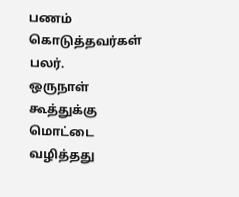பணம் கொடுத்தவர்கள் பலர்.
ஒருநாள் கூத்துக்கு மொட்டை வழித்தது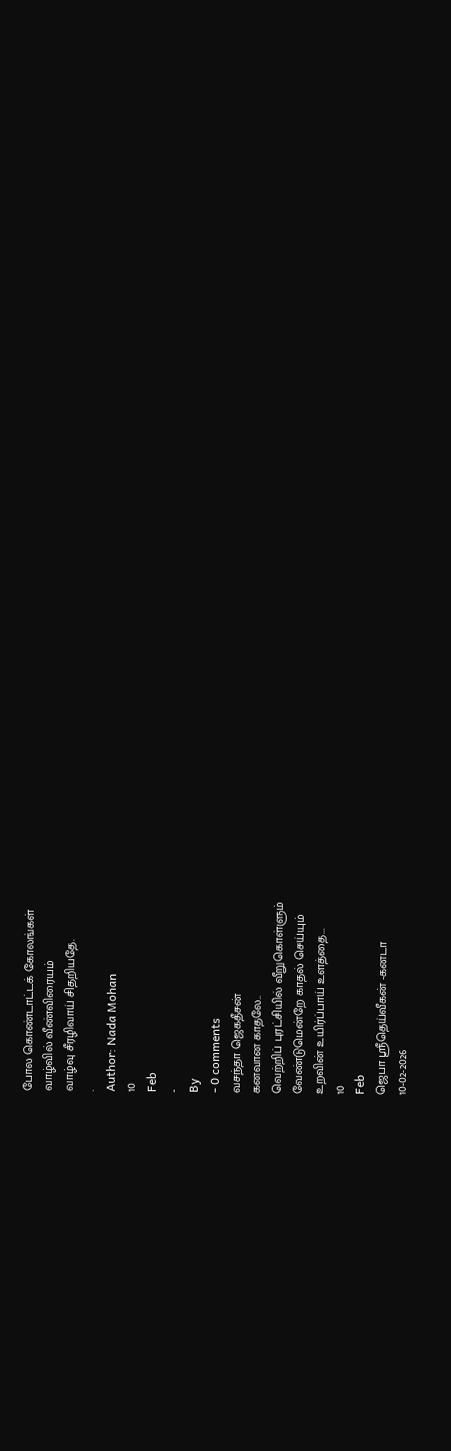போல கொண்டாட்டக் கோலங்கள்
வாழ்வில் வீண்விரையம்
வாழ்வு சீரழிவாய் சிதறியதே.
.
Author: Nada Mohan
10
Feb
-
By
- 0 comments
வசந்தா ஜெகதீசன்
கனவான காதலே..
வெற்றிப் புரட்சியில் வீறுகொள்ளும்
வேண்டுமென்றே காதல் செய்யும்
உறவின் உயிர்ப்பாய் உளத்தை...
10
Feb
ஜெபா ஸ்ரீதெய்வீகன் -கனடா
10-02-2026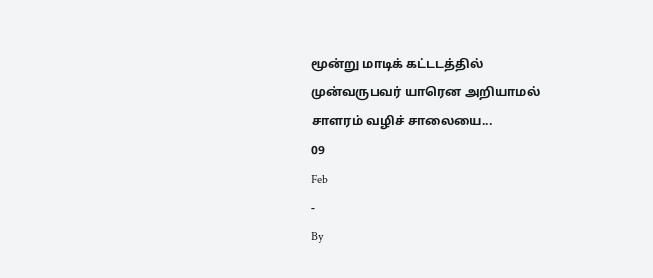மூன்று மாடிக் கட்டடத்தில்
முன்வருபவர் யாரென அறியாமல்
சாளரம் வழிச் சாலையை...
09
Feb
-
By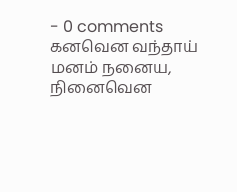- 0 comments
கனவென வந்தாய் மனம் நனைய,
நினைவென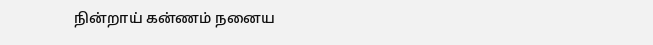நின்றாய் கன்ணம் நனைய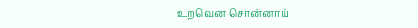உறவென சொன்னாய்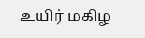உயிர் மகிழ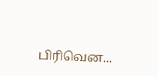பிரிவென...